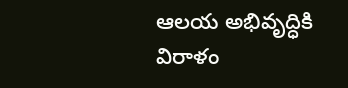ఆలయ అభివృద్ధికి విరాళం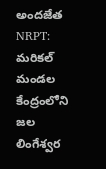అందజేత
NRPT: మరికల్ మండల కేంద్రంలోని జల లింగేశ్వర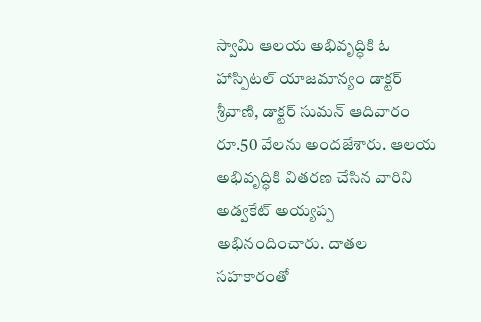స్వామి ఆలయ అభివృద్ధికి ఓ హాస్పిటల్ యాజమాన్యం డాక్టర్ శ్రీవాణి, డాక్టర్ సుమన్ ఆదివారం రూ.50 వేలను అందజేశారు. ఆలయ అభివృద్ధికి వితరణ చేసిన వారిని అడ్వకేట్ అయ్యప్ప అభినందించారు. దాతల సహకారంతో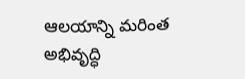ఆలయాన్ని మరింత అభివృద్ధి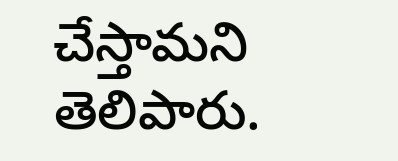చేస్తామని తెలిపారు.